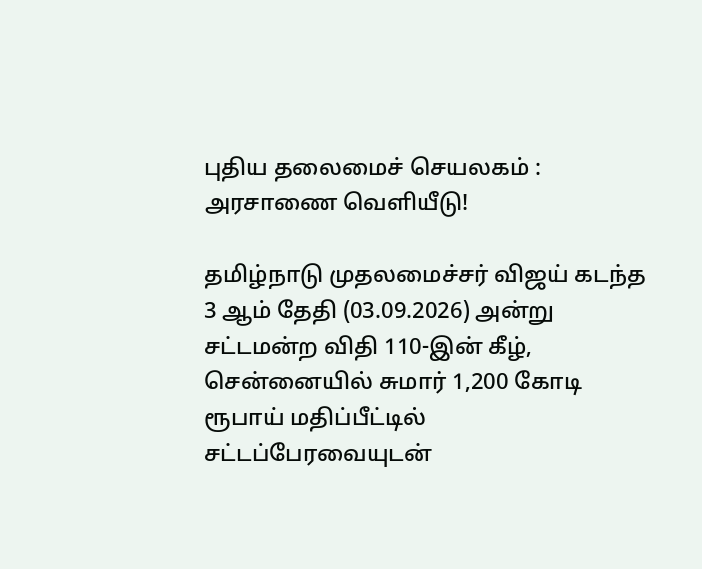புதிய தலைமைச் செயலகம் : அரசாணை வெளியீடு!

தமிழ்நாடு முதலமைச்சர் விஜய் கடந்த 3 ஆம் தேதி (03.09.2026) அன்று சட்டமன்ற விதி 110-இன் கீழ், சென்னையில் சுமார் 1,200 கோடி ரூபாய் மதிப்பீட்டில்  சட்டப்பேரவையுடன்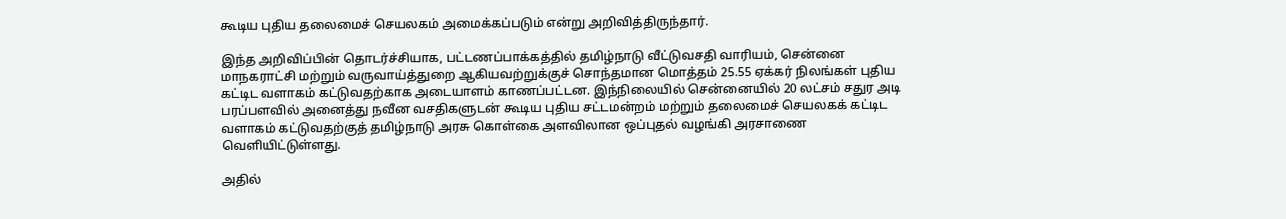கூடிய புதிய தலைமைச் செயலகம் அமைக்கப்படும் என்று அறிவித்திருந்தார்.

இந்த அறிவிப்பின் தொடர்ச்சியாக, பட்டணப்பாக்கத்தில் தமிழ்நாடு வீட்டுவசதி வாரியம், சென்னை மாநகராட்சி மற்றும் வருவாய்த்துறை ஆகியவற்றுக்குச் சொந்தமான மொத்தம் 25.55 ஏக்கர் நிலங்கள் புதிய கட்டிட வளாகம் கட்டுவதற்காக அடையாளம் காணப்பட்டன. இந்நிலையில் சென்னையில் 20 லட்சம் சதுர அடி பரப்பளவில் அனைத்து நவீன வசதிகளுடன் கூடிய புதிய சட்டமன்றம் மற்றும் தலைமைச் செயலகக் கட்டிட வளாகம் கட்டுவதற்குத் தமிழ்நாடு அரசு கொள்கை அளவிலான ஒப்புதல் வழங்கி அரசாணை வெளியிட்டுள்ளது.

அதில்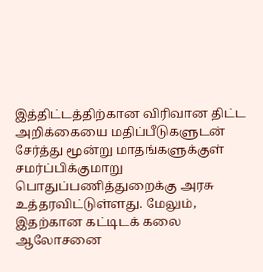இத்திட்டத்திற்கான விரிவான திட்ட அறிக்கையை மதிப்பீடுகளுடன் சேர்த்து மூன்று மாதங்களுக்குள் சமர்ப்பிக்குமாறு பொதுப்பணித்துறைக்கு அரசு உத்தரவிட்டுள்ளது. மேலும், இதற்கான கட்டிடக் கலை ஆலோசனை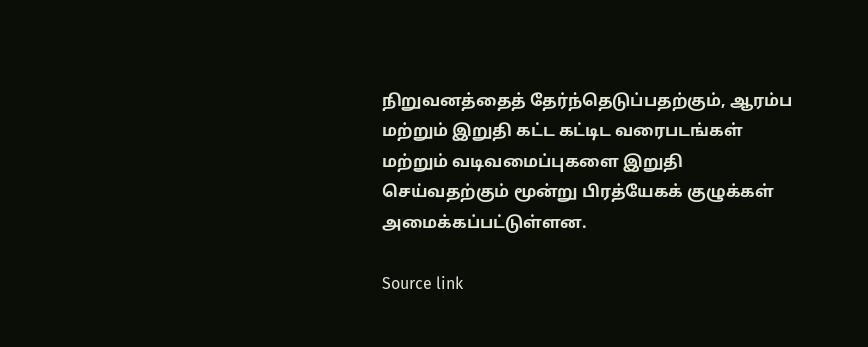நிறுவனத்தைத் தேர்ந்தெடுப்பதற்கும், ஆரம்ப மற்றும் இறுதி கட்ட கட்டிட வரைபடங்கள் மற்றும் வடிவமைப்புகளை இறுதி செய்வதற்கும் மூன்று பிரத்யேகக் குழுக்கள் அமைக்கப்பட்டுள்ளன.

Source link